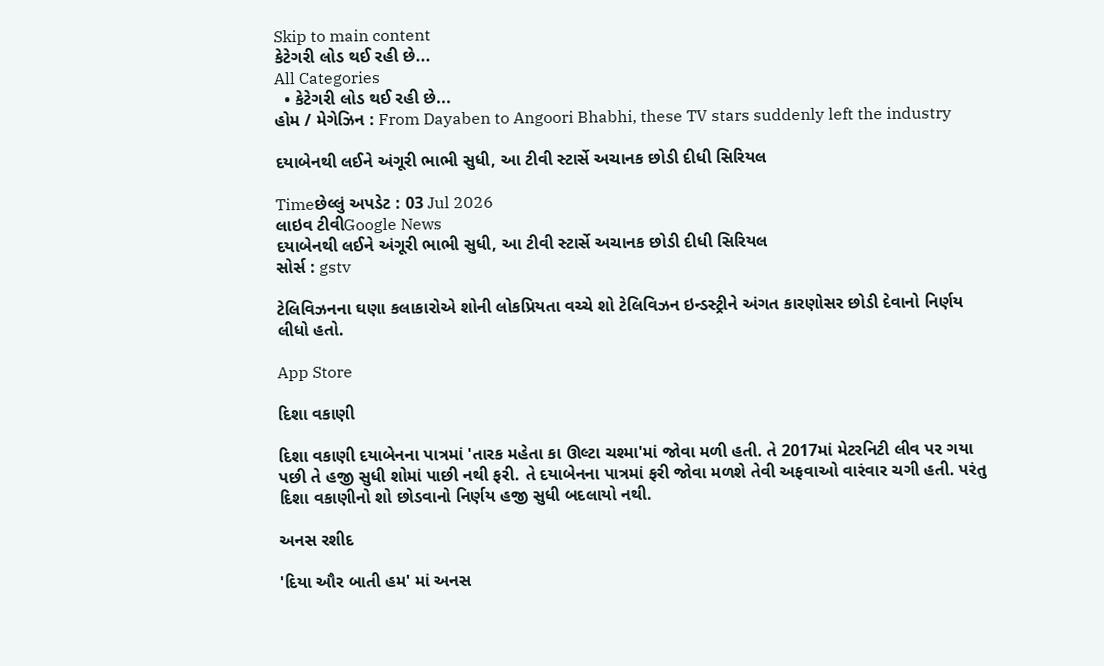Skip to main content
કેટેગરી લોડ થઈ રહી છે...
All Categories
  • કેટેગરી લોડ થઈ રહી છે...
હોમ / મેગેઝિન : From Dayaben to Angoori Bhabhi, these TV stars suddenly left the industry

દયાબેનથી લઈને અંગૂરી ભાભી સુધી, આ ટીવી સ્ટાર્સે અચાનક છોડી દીધી સિરિયલ

Timeછેલ્લું અપડેટ : 03 Jul 2026
લાઇવ ટીવીGoogle News
દયાબેનથી લઈને અંગૂરી ભાભી સુધી, આ ટીવી સ્ટાર્સે અચાનક છોડી દીધી સિરિયલ
સોર્સ : gstv

ટેલિવિઝનના ઘણા કલાકારોએ શોની લોકપ્રિયતા વચ્ચે શો ટેલિવિઝન ઇન્ડસ્ટ્રીને અંગત કારણોસર છોડી દેવાનો નિર્ણય લીધો હતો.

App Store

દિશા વકાણી

દિશા વકાણી દયાબેનના પાત્રમાં 'તારક મહેતા કા ઊલ્ટા ચશ્મા'માં જોવા મળી હતી. તે 2017માં મેટરનિટી લીવ પર ગયા પછી તે હજી સુધી શોમાં પાછી નથી ફરી. તે દયાબેનના પાત્રમાં ફરી જોવા મળશે તેવી અફવાઓ વારંવાર ચગી હતી. પરંતુ દિશા વકાણીનો શો છોડવાનો નિર્ણય હજી સુધી બદલાયો નથી.

અનસ રશીદ

'દિયા ઔર બાતી હમ' માં અનસ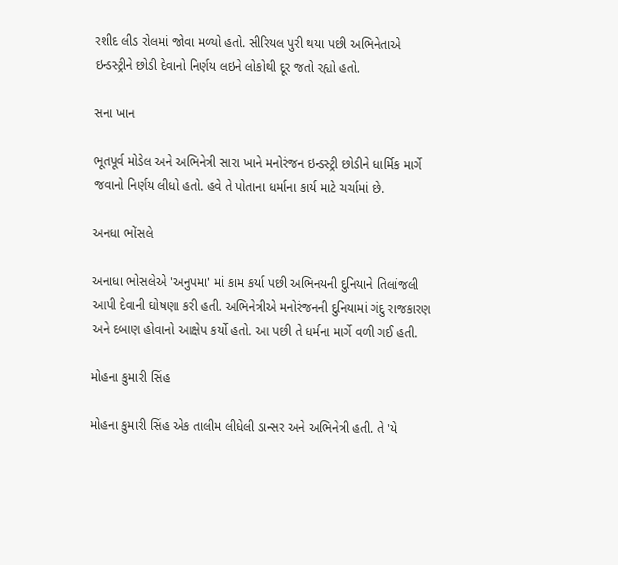રશીદ લીડ રોલમાં જોવા મળ્યો હતો. સીરિયલ પુરી થયા પછી અભિનેતાએ ઇન્ડસ્ટ્રીને છોડી દેવાનો નિર્ણય લઇને લોકોથી દૂર જતો રહ્યો હતો.

સના ખાન

ભૂતપૂર્વ મોડેલ અને અભિનેત્રી સારા ખાને મનોરંજન ઇન્ડસ્ટ્રી છોડીને ધાર્મિક માર્ગે જવાનો નિર્ણય લીધો હતો. હવે તે પોતાના ધર્માના કાર્ય માટે ચર્ચામાં છે.

અનધા ભોંસલે

અનાધા ભોસલેએ 'અનુપમા' માં કામ કર્યા પછી અભિનયની દુનિયાને તિલાંજલી આપી દેવાની ઘોષણા કરી હતી. અભિનેત્રીએ મનોરંજનની દુનિયામાં ગંદુ રાજકારણ અને દબાણ હોવાનો આક્ષેપ કર્યો હતો. આ પછી તે ધર્મના માર્ગે વળી ગઈ હતી.

મોહના કુમારી સિંહ

મોહના કુમારી સિંહ એક તાલીમ લીધેલી ડાન્સર અને અભિનેત્રી હતી. તે 'યે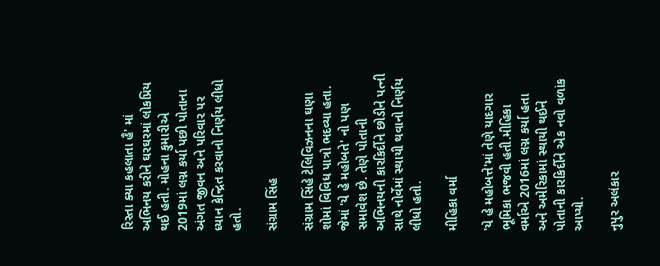રિસ્તા ક્યા કહલાતા હૈ' માં અભિનય કરીને ઘરઘરમાં લોકપ્રિય થઈ હતી. મોહના કુમારીએ 2019માં લગ્ન કર્યા પછી પોતાના અંગત જીવન અને પરિવાર પર ધ્યાન કેન્દ્રિત કરવાનો નિર્ણય લીધો હતો.

સંગ્રામ સિંહ

સંગ્રામ સિંહે ટેલિવિઝનના ઘણા શોમાં વિવિધ પાત્રો ભદવ્યા હતા. જેમાં 'યે હે મહોબતે' નો પણ સમાવેશ છે. તેણે પોતાની અભિનયની કારકિર્દીને છોડીને પત્ની સાથે નોર્વેમાં સ્થાયી થવાનો નિર્ણય લીધો હતો.

મીહિકા વર્મા

'યે હે મહોબત્તે'માં તેણે યાદગાર ભૂમિકા ભજવી હતી.મીહિકા વર્માએ 2016માં લગ્ન કર્યા હતા અને અમેરિકામાં સ્થાયી થઈને પોતાની કારકિર્દીને એક નવો વળાંક આપ્યો.

નુપુર અલંકાર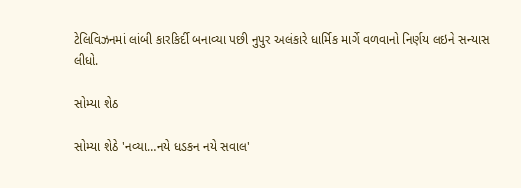ટેલિવિઝનમાં લાંબી કારકિર્દી બનાવ્યા પછી નુપુર અલંકારે ધાર્મિક માર્ગે વળવાનો નિર્ણય લઇને સન્યાસ લીધો.

સોમ્યા શેઠ

સોમ્યા શેઠે 'નવ્યા…નયે ધડકન નયે સવાલ'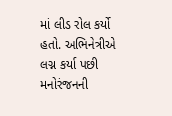માં લીડ રોલ કર્યો હતો. અભિનેત્રીએ લગ્ન કર્યા પછી મનોરંજનની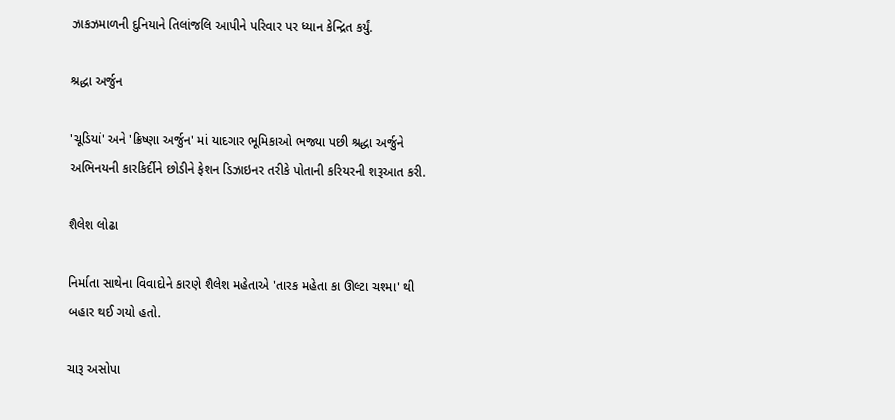ઝાકઝમાળની દુનિયાને તિલાંજલિ આપીને પરિવાર પર ધ્યાન કેન્દ્રિત કર્યું.

શ્રદ્ધા અર્જુન

'ચૂડિયાં' અને 'ક્રિષ્ણા અર્જુન' માં યાદગાર ભૂમિકાઓ ભજ્યા પછી શ્રદ્ધા અર્જુને અભિનયની કારકિર્દીને છોડીને ફેશન ડિઝાઇનર તરીકે પોતાની કરિયરની શરૂઆત કરી.

શૈલેશ લોઢા

નિર્માતા સાથેના વિવાદોને કારણે શૈલેશ મહેતાએ 'તારક મહેતા કા ઊલ્ટા ચશ્મા' થી બહાર થઈ ગયો હતો.

ચારૂ અસોપા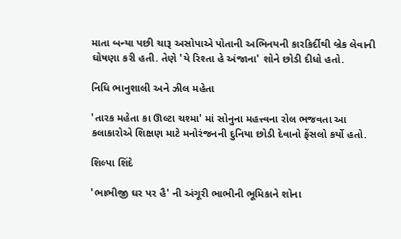માતા બન્યા પછી ચારૂ અસોપાએ પોતાની અભિનયની કારકિર્દીથી બ્રેક લેવાની ઘોષણા કરી હતી. તેણે 'યે રિશ્તા હે અંજાના' શોને છોડી દીધો હતો.

નિધિ ભાનુશાલી અને ઝીલ મહેતા

'તારક મહેતા કા ઊલ્ટા ચશ્મા' માં સોનુના મહત્ત્વના રોલ ભજવતા આ કલાકારોએ શિક્ષણ માટે મનોરંજનની દુનિયા છોડી દેવાનો ફેંસલો કર્યો હતો.

શિલ્પા શિંદે

'ભાભીજી ઘર પર હૈ' ની અંગૂરી ભાભીની ભૂમિકાને શોના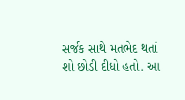સર્જક સાથે મતભેદ થતાં શો છોડી દીધો હતો. આ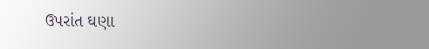ઉપરાંત ઘણા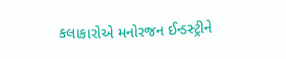કલાકારોએ મનોરજન ઈન્ડસ્ટ્રીને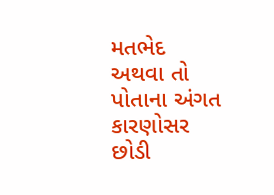મતભેદ અથવા તો પોતાના અંગત કારણોસર છોડી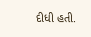દીધી હતી.